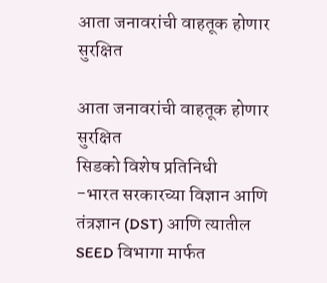आता जनावरांची वाहतूक होणार सुरक्षित

आता जनावरांची वाहतूक होणार सुरक्षित
सिडको विशेष प्रतिनिधी
-भारत सरकारच्या विज्ञान आणि तंत्रज्ञान (DST) आणि त्यातील SEED विभागा मार्फत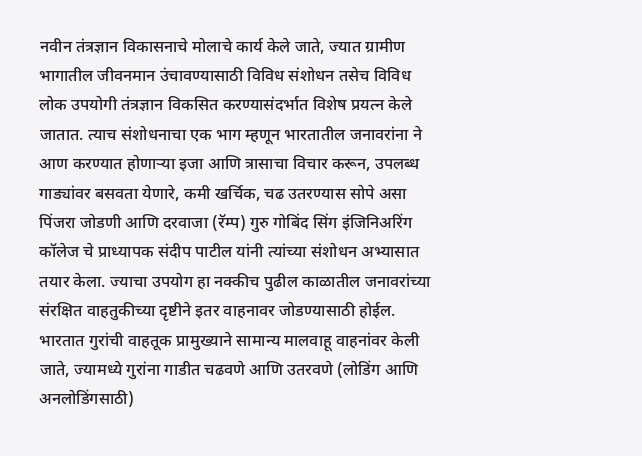नवीन तंत्रज्ञान विकासनाचे मोलाचे कार्य केले जाते, ज्यात ग्रामीण भागातील जीवनमान उंचावण्यासाठी विविध संशोधन तसेच विविध लोक उपयोगी तंत्रज्ञान विकसित करण्यासंदर्भात विशेष प्रयत्न केले जातात. त्याच संशोधनाचा एक भाग म्हणून भारतातील जनावरांना ने आण करण्यात होणाऱ्या इजा आणि त्रासाचा विचार करून, उपलब्ध गाड्यांवर बसवता येणारे, कमी खर्चिक, चढ उतरण्यास सोपे असा पिंजरा जोडणी आणि दरवाजा (रॅम्प) गुरु गोबिंद सिंग इंजिनिअरिंग कॉलेज चे प्राध्यापक संदीप पाटील यांनी त्यांच्या संशोधन अभ्यासात तयार केला. ज्याचा उपयोग हा नक्कीच पुढील काळातील जनावरांच्या संरक्षित वाहतुकीच्या दृष्टीने इतर वाहनावर जोडण्यासाठी होईल.
भारतात गुरांची वाहतूक प्रामुख्याने सामान्य मालवाहू वाहनांवर केली जाते, ज्यामध्ये गुरांना गाडीत चढवणे आणि उतरवणे (लोडिंग आणि अनलोडिंगसाठी)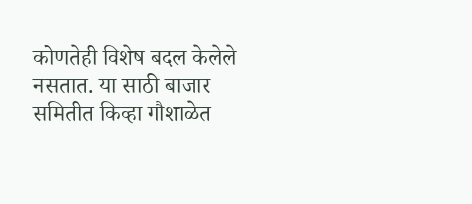कोणतेही विशेष बदल केलेले नसतात. या साठी बाजार समितीत किव्हा गौशाळेत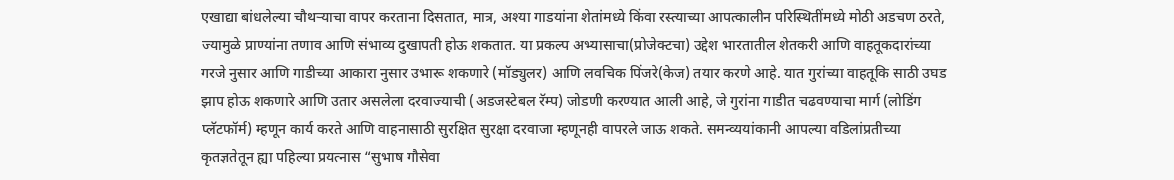एखाद्या बांधलेल्या चौथऱ्याचा वापर करताना दिसतात, मात्र, अश्या गाडयांना शेतांमध्ये किंवा रस्त्याच्या आपत्कालीन परिस्थितींमध्ये मोठी अडचण ठरते, ज्यामुळे प्राण्यांना तणाव आणि संभाव्य दुखापती होऊ शकतात. या प्रकल्प अभ्यासाचा(प्रोजेक्टचा) उद्देश भारतातील शेतकरी आणि वाहतूकदारांच्या गरजे नुसार आणि गाडीच्या आकारा नुसार उभारू शकणारे (मॉड्युलर) आणि लवचिक पिंजरे(केज) तयार करणे आहे. यात गुरांच्या वाहतूकि साठी उघड झाप होऊ शकणारे आणि उतार असलेला दरवाज्याची (अडजस्टेबल रॅम्प) जोडणी करण्यात आली आहे, जे गुरांना गाडीत चढवण्याचा मार्ग (लोडिंग प्लॅटफॉर्म) म्हणून कार्य करते आणि वाहनासाठी सुरक्षित सुरक्षा दरवाजा म्हणूनही वापरले जाऊ शकते. समन्व्ययांकानी आपल्या वडिलांप्रतीच्या कृतज्ञतेतून ह्या पहिल्या प्रयत्नास “सुभाष गौसेवा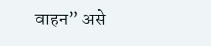वाहन” असे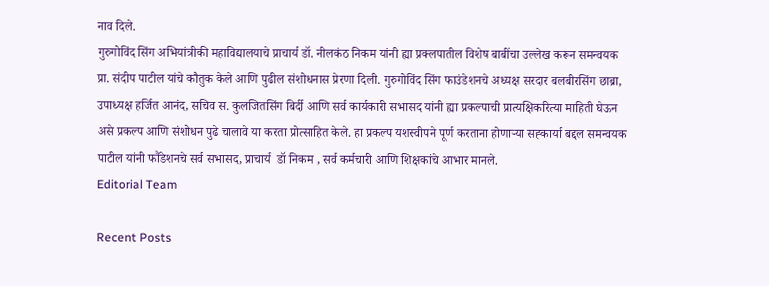नाव दिले.
गुरुगोविंद सिंग अभियांत्रीकी महाविद्यालयाचे प्राचार्य डॉ. नीलकंठ निकम यांनी ह्या प्रक्लपातील विशेष बाबींचा उल्लेख करून समन्वयक प्रा. संदीप पाटील यांचे कौतुक केले आणि पुढील संशोधनास प्रेरणा दिली. गुरुगोविंद सिंग फाउंडेशनचे अध्यक्ष सरदार बलबीरसिंग छाब्रा, उपाध्यक्ष हर्जित आनंद, सचिव स. कुलजितसिंग बिर्दी आणि सर्व कार्यकारी सभासद यांनी ह्या प्रकल्पाची प्रात्यक्षिकरित्या माहिती घेऊन असे प्रकल्प आणि संशोधन पुढे चालावे या करता प्रोत्साहित केले. हा प्रकल्प यशस्वीपने पूर्ण करताना होणाऱ्या सह्कार्या बद्दल समन्वयक पाटील यांनी फौंडेशनचे सर्व सभासद, प्राचार्य  डॉ निकम , सर्व कर्मचारी आणि शिक्षकांचे आभार मानले.
Editorial Team

Recent Posts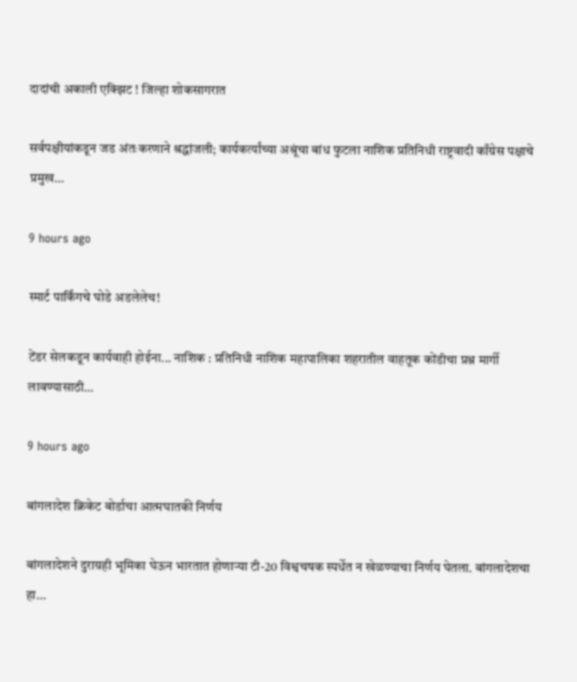दादांची अकाली एक्झिट ! जिल्हा शोकसागरात

सर्वपक्षीयांकडून जड अंतःकरणाने श्रद्धांजली; कार्यकर्त्यांच्या अश्रूंचा बांध फुटला नाशिक प्रतिनिधी राष्ट्रवादी काँग्रेस पक्षाचे प्रमुख…

9 hours ago

स्मार्ट पार्किंगचे घोडे अडलेलेच!

टेंडर सेलकडून कार्यवाही होईना... नाशिक : प्रतिनिधी नाशिक महापालिका शहरातील वाहतूक कोंडीचा प्रश्न मार्गी लावण्यासाठी…

9 hours ago

बांगलादेश क्रिकेट बोर्डाचा आत्मघातकी निर्णय

बांगलादेशने दुराग्रही भूमिका घेऊन भारतात होणार्‍या टी-20 विश्वचषक स्पर्धेत न खेळण्याचा निर्णय घेतला. बांगलादेशचा हा…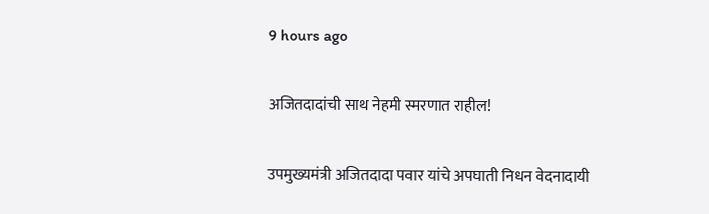9 hours ago

अजितदादांची साथ नेहमी स्मरणात राहील!

उपमुख्यमंत्री अजितदादा पवार यांचे अपघाती निधन वेदनादायी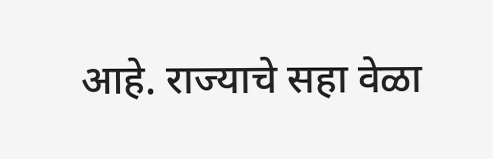आहे. राज्याचे सहा वेळा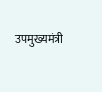उपमुख्यमंत्री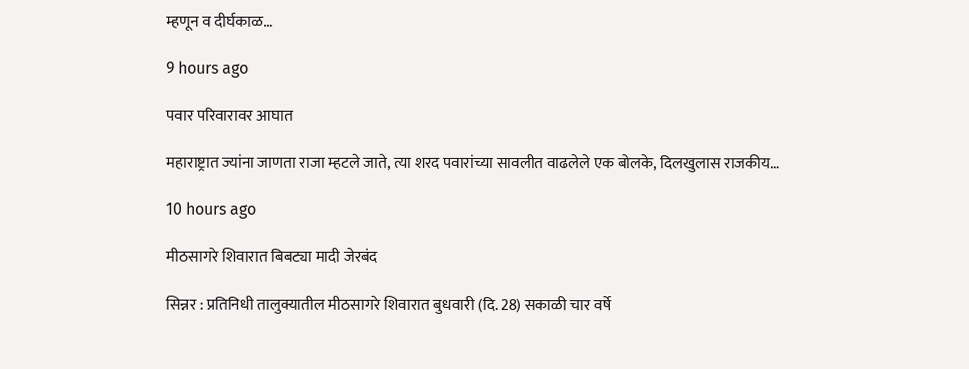म्हणून व दीर्घकाळ…

9 hours ago

पवार परिवारावर आघात

महाराष्ट्रात ज्यांना जाणता राजा म्हटले जाते, त्या शरद पवारांच्या सावलीत वाढलेले एक बोलके, दिलखुलास राजकीय…

10 hours ago

मीठसागरे शिवारात बिबट्या मादी जेरबंद

सिन्नर : प्रतिनिधी तालुक्यातील मीठसागरे शिवारात बुधवारी (दि. 28) सकाळी चार वर्षे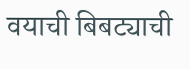वयाची बिबट्याची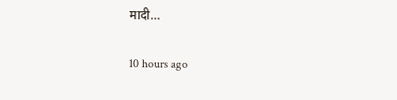मादी…

10 hours ago